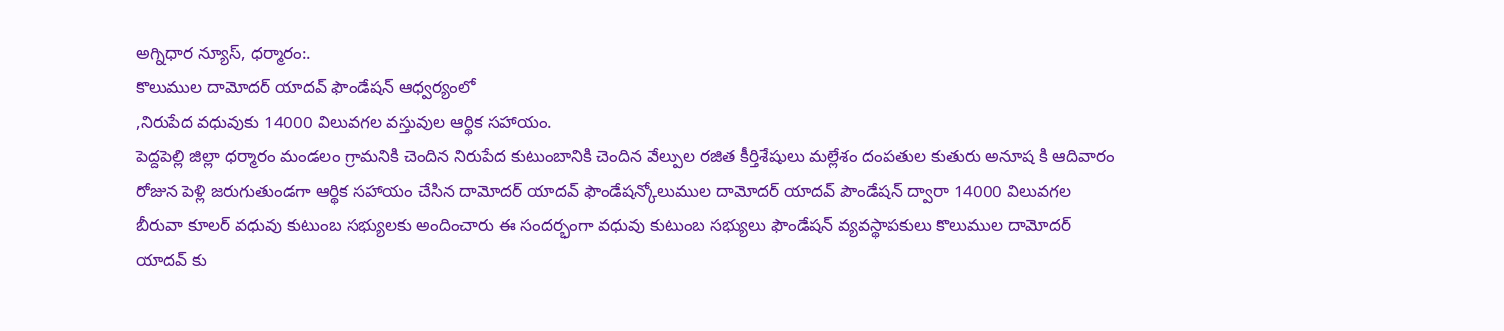అగ్నిధార న్యూస్, ధర్మారం:.
కొలుముల దామోదర్ యాదవ్ ఫౌండేషన్ ఆధ్వర్యంలో
,నిరుపేద వధువుకు 14000 విలువగల వస్తువుల ఆర్థిక సహాయం.
పెద్దపెల్లి జిల్లా ధర్మారం మండలం గ్రామనికి చెందిన నిరుపేద కుటుంబానికి చెందిన వేల్పుల రజిత కీర్తిశేషులు మల్లేశం దంపతుల కుతురు అనూష కి ఆదివారం రోజున పెళ్లి జరుగుతుండగా ఆర్థిక సహాయం చేసిన దామోదర్ యాదవ్ ఫౌండేషన్కోలుముల దామోదర్ యాదవ్ పౌండేషన్ ద్వారా 14000 విలువగల బీరువా కూలర్ వధువు కుటుంబ సభ్యులకు అందించారు ఈ సందర్భంగా వధువు కుటుంబ సభ్యులు ఫౌండేషన్ వ్యవస్థాపకులు కొలుముల దామోదర్ యాదవ్ కు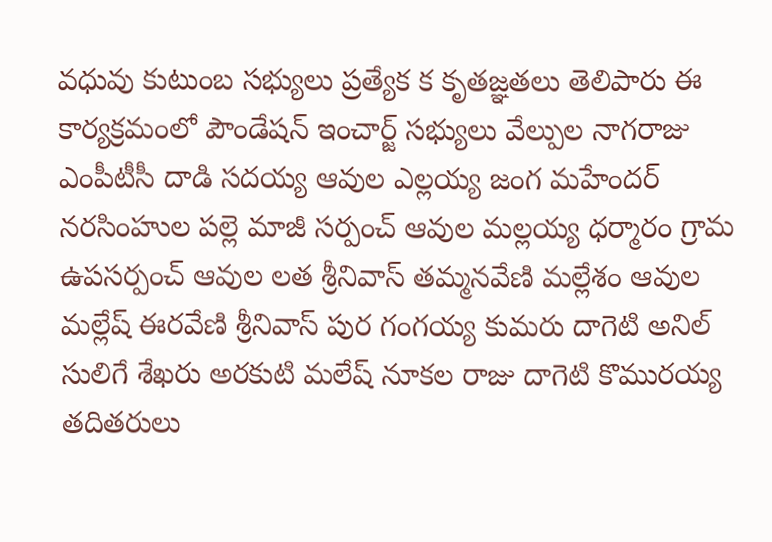వధువు కుటుంబ సభ్యులు ప్రత్యేక క కృతజ్ఞతలు తెలిపారు ఈ కార్యక్రమంలో పౌండేషన్ ఇంచార్జ్ సభ్యులు వేల్పుల నాగరాజు ఎంపీటీసీ దాడి సదయ్య ఆవుల ఎల్లయ్య జంగ మహేందర్ నరసింహుల పల్లె మాజీ సర్పంచ్ ఆవుల మల్లయ్య ధర్మారం గ్రామ ఉపసర్పంచ్ ఆవుల లత శ్రీనివాస్ తమ్మనవేణి మల్లేశం ఆవుల మల్లేష్ ఈరవేణి శ్రీనివాస్ పుర గంగయ్య కుమరు దాగెటి అనిల్ సులిగే శేఖరు అరకుటి మలేష్ నూకల రాజు దాగెటి కొమురయ్య తదితరులు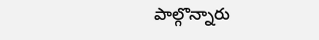పాల్గొన్నారు